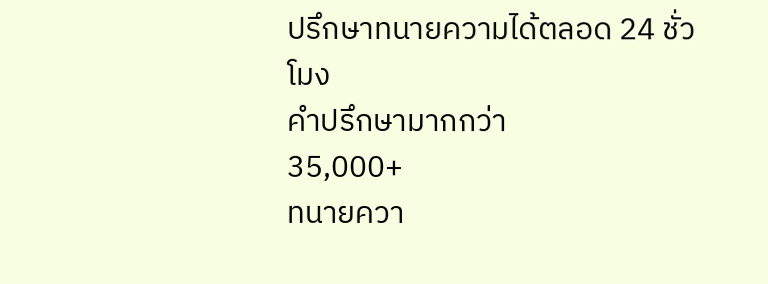ปรึกษาทนายความได้ตลอด 24 ชั่วโมง
คำปรึกษามากกว่า
35,000+
ทนายควา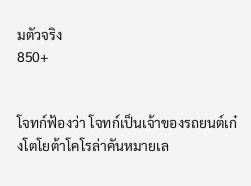มตัวจริง
850+


โจทก์ฟ้องว่า โจทก์เป็นเจ้าของรถยนต์เก๋งโตโยต้าโคโรล่าคันหมายเล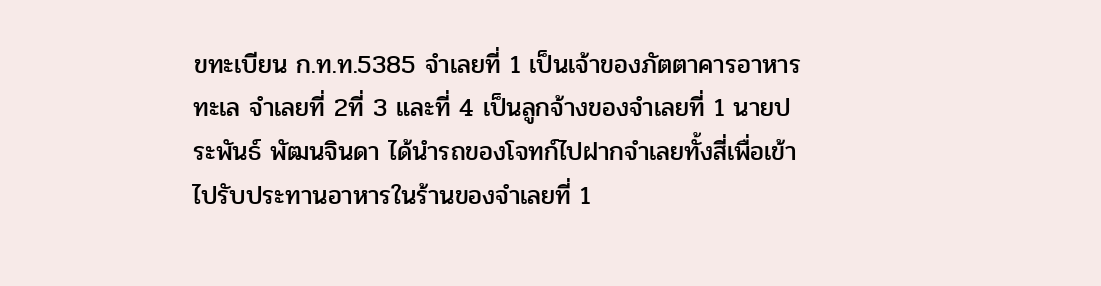ขทะเบียน ก.ท.ท.5385 จำเลยที่ 1 เป็นเจ้าของภัตตาคารอาหารทะเล จำเลยที่ 2ที่ 3 และที่ 4 เป็นลูกจ้างของจำเลยที่ 1 นายประพันธ์ พัฒนจินดา ได้นำรถของโจทก์ไปฝากจำเลยทั้งสี่เพื่อเข้าไปรับประทานอาหารในร้านของจำเลยที่ 1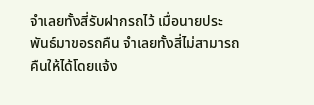จำเลยทั้งสี่รับฝากรถไว้ เมื่อนายประพันธ์มาขอรถคืน จำเลยทั้งสี่ไม่สามารถคืนให้ได้โดยแจ้ง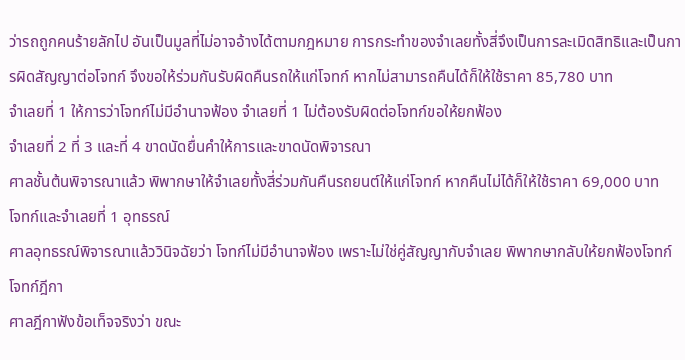ว่ารถถูกคนร้ายลักไป อันเป็นมูลที่ไม่อาจอ้างได้ตามกฎหมาย การกระทำของจำเลยทั้งสี่จึงเป็นการละเมิดสิทธิและเป็นการผิดสัญญาต่อโจทก์ จึงขอให้ร่วมกันรับผิดคืนรถให้แก่โจทก์ หากไม่สามารถคืนได้ก็ให้ใช้ราคา 85,780 บาท
จำเลยที่ 1 ให้การว่าโจทก์ไม่มีอำนาจฟ้อง จำเลยที่ 1 ไม่ต้องรับผิดต่อโจทก์ขอให้ยกฟ้อง
จำเลยที่ 2 ที่ 3 และที่ 4 ขาดนัดยื่นคำให้การและขาดนัดพิจารณา
ศาลชั้นต้นพิจารณาแล้ว พิพากษาให้จำเลยทั้งสี่ร่วมกันคืนรถยนต์ให้แก่โจทก์ หากคืนไม่ได้ก็ให้ใช้ราคา 69,000 บาท
โจทก์และจำเลยที่ 1 อุทธรณ์
ศาลอุทธรณ์พิจารณาแล้ววินิจฉัยว่า โจทก์ไม่มีอำนาจฟ้อง เพราะไม่ใช่คู่สัญญากับจำเลย พิพากษากลับให้ยกฟ้องโจทก์
โจทก์ฎีกา
ศาลฎีกาฟังข้อเท็จจริงว่า ขณะ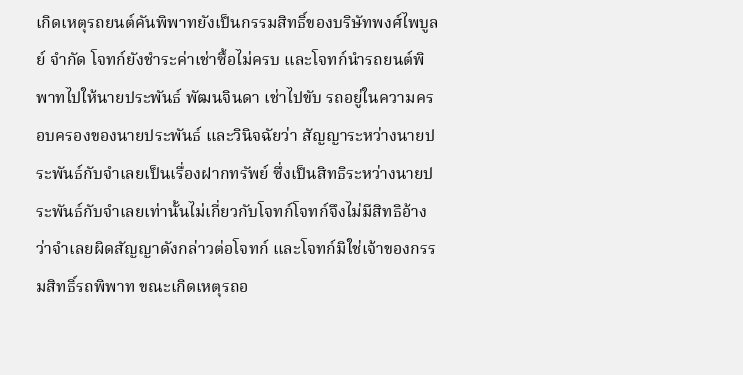เกิดเหตุรถยนต์คันพิพาทยังเป็นกรรมสิทธิ์ของบริษัทพงศ์ไพบูลย์ จำกัด โจทก์ยังชำระค่าเช่าซื้อไม่ครบ และโจทก์นำรถยนต์พิพาทไปให้นายประพันธ์ พัฒนจินดา เช่าไปขับ รถอยู่ในความครอบครองของนายประพันธ์ และวินิจฉัยว่า สัญญาระหว่างนายประพันธ์กับจำเลยเป็นเรื่องฝากทรัพย์ ซึ่งเป็นสิทธิระหว่างนายประพันธ์กับจำเลยเท่านั้นไม่เกี่ยวกับโจทก์โจทก์จึงไม่มีสิทธิอ้างว่าจำเลยผิดสัญญาดังกล่าวต่อโจทก์ และโจทก์มิใช่เจ้าของกรรมสิทธิ์รถพิพาท ขณะเกิดเหตุรถอ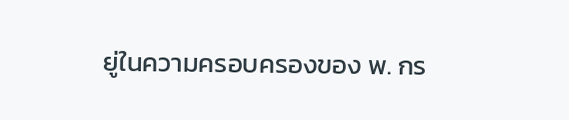ยู่ในความครอบครองของ พ. กร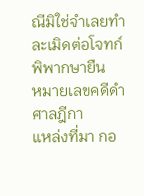ณีมิใช่จำเลยทำละเมิดต่อโจทก์
พิพากษายืน
หมายเลขคดีดำศาลฎีกา
แหล่งที่มา กอ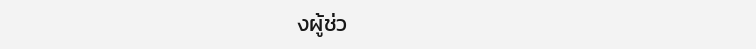งผู้ช่ว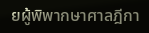ยผู้พิพากษาศาลฎีกา